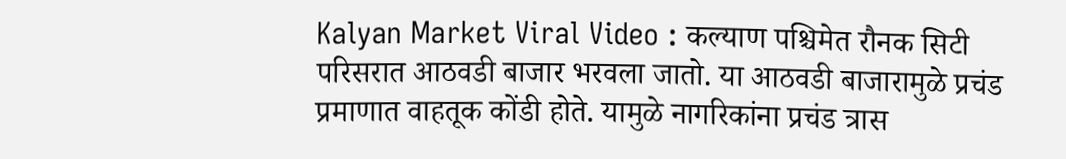Kalyan Market Viral Video : कल्याण पश्चिमेत रौनक सिटी परिसरात आठवडी बाजार भरवला जातो. या आठवडी बाजारामुळे प्रचंड प्रमाणात वाहतूक कोंडी होते. यामुळे नागरिकांना प्रचंड त्रास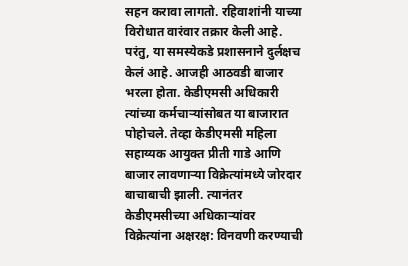सहन करावा लागतो. रहिवाशांनी याच्या विरोधात वारंवार तक्रार केली आहे. परंतु, या समस्येकडे प्रशासनाने दुर्लक्षच केलं आहे. आजही आठवडी बाजार भरला होता. केडीएमसी अधिकारी त्यांच्या कर्मचाऱ्यांसोबत या बाजारात पोहोचले. तेव्हा केडीएमसी महिला सहाय्यक आयुक्त प्रीती गाडे आणि बाजार लावणाऱ्या विक्रेत्यांमध्ये जोरदार बाचाबाची झाली. त्यानंतर केडीएमसीच्या अधिकाऱ्यांवर विक्रेत्यांना अक्षरक्ष: विनवणी करण्याची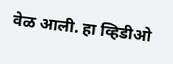वेळ आली. हा व्हिडीओ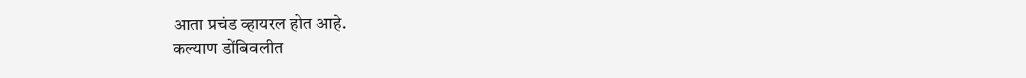आता प्रचंड व्हायरल होत आहे.
कल्याण डोंबिवलीत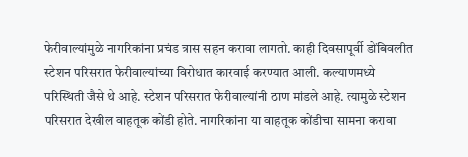फेरीवाल्यांमुळे नागरिकांना प्रचंड त्रास सहन करावा लागतो. काही दिवसापूर्वी डोंबिवलीत स्टेशन परिसरात फेरीवाल्यांच्या विरोधात कारवाई करण्यात आली. कल्याणमध्ये परिस्थिती जैसे थे आहे. स्टेशन परिसरात फेरीवाल्यांनी ठाण मांडले आहे. त्यामुळे स्टेशन परिसरात देखील वाहतूक कोंडी होते. नागरिकांना या वाहतूक कोंडीचा सामना करावा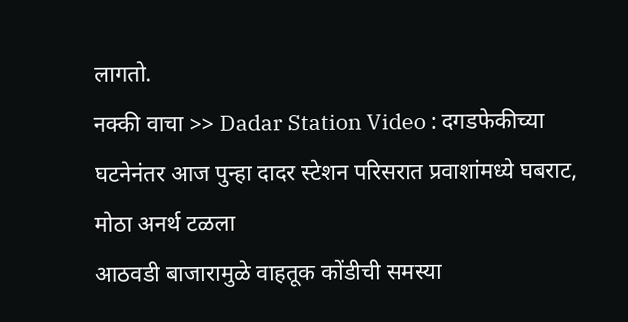लागतो.
नक्की वाचा >> Dadar Station Video : दगडफेकीच्या घटनेनंतर आज पुन्हा दादर स्टेशन परिसरात प्रवाशांमध्ये घबराट, मोठा अनर्थ टळला
आठवडी बाजारामुळे वाहतूक कोंडीची समस्या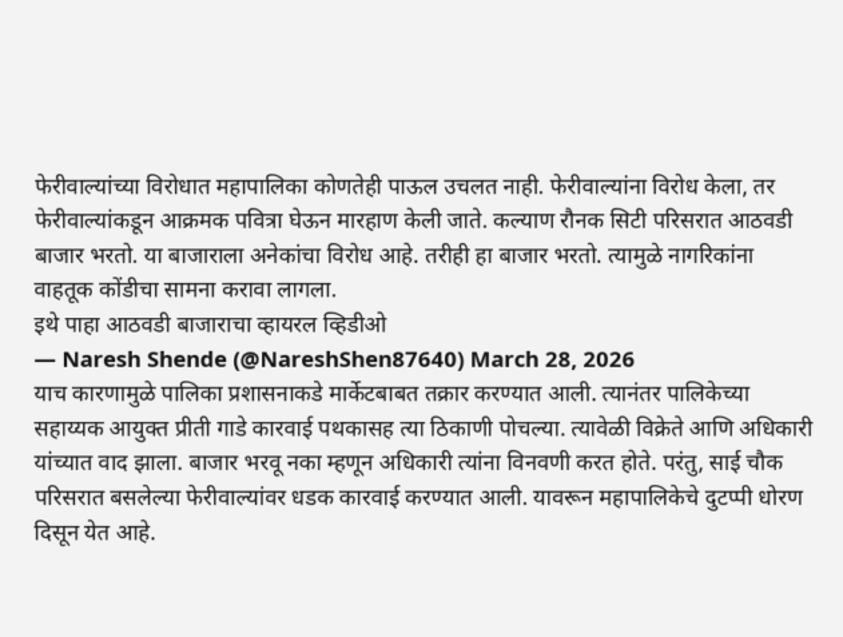फेरीवाल्यांच्या विरोधात महापालिका कोणतेही पाऊल उचलत नाही. फेरीवाल्यांना विरोध केला, तर फेरीवाल्यांकडून आक्रमक पवित्रा घेऊन मारहाण केली जाते. कल्याण रौनक सिटी परिसरात आठवडी बाजार भरतो. या बाजाराला अनेकांचा विरोध आहे. तरीही हा बाजार भरतो. त्यामुळे नागरिकांना वाहतूक कोंडीचा सामना करावा लागला.
इथे पाहा आठवडी बाजाराचा व्हायरल व्हिडीओ
— Naresh Shende (@NareshShen87640) March 28, 2026
याच कारणामुळे पालिका प्रशासनाकडे मार्केटबाबत तक्रार करण्यात आली. त्यानंतर पालिकेच्या सहाय्यक आयुक्त प्रीती गाडे कारवाई पथकासह त्या ठिकाणी पोचल्या. त्यावेळी विक्रेते आणि अधिकारी यांच्यात वाद झाला. बाजार भरवू नका म्हणून अधिकारी त्यांना विनवणी करत होते. परंतु, साई चौक परिसरात बसलेल्या फेरीवाल्यांवर धडक कारवाई करण्यात आली. यावरून महापालिकेचे दुटप्पी धोरण दिसून येत आहे.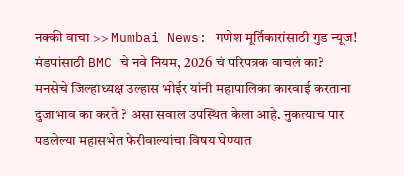नक्की वाचा >> Mumbai News: गणेश मूर्तिकारांसाठी गुड न्यूज! मंडपांसाठी BMC चे नवे नियम, 2026 चं परिपत्रक वाचलं का?
मनसेचे जिल्हाध्यक्ष उल्हास भोईर यांनी महापालिका कारवाई करताना दुजाभाव का करते ? असा सवाल उपस्थित केला आहे. नुकत्याच पार पडलेल्या महासभेत फेरीवाल्यांचा विषय घेण्यात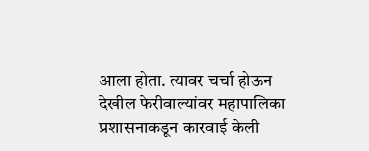आला होता. त्यावर चर्चा होऊन देखील फेरीवाल्यांवर महापालिका प्रशासनाकडून कारवाई केली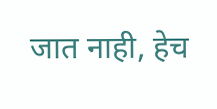जात नाही, हेच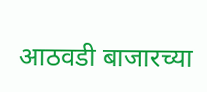आठवडी बाजारच्या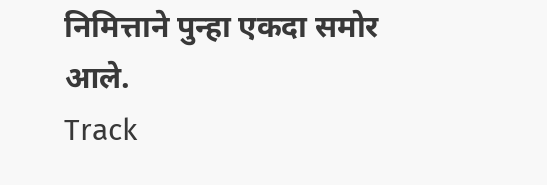निमित्ताने पुन्हा एकदा समोर आले.
Track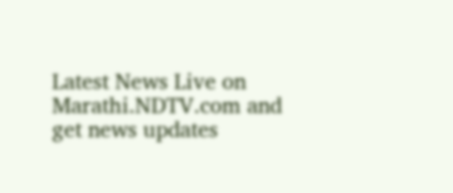Latest News Live on Marathi.NDTV.com and get news updates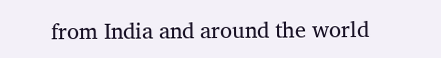from India and around the world